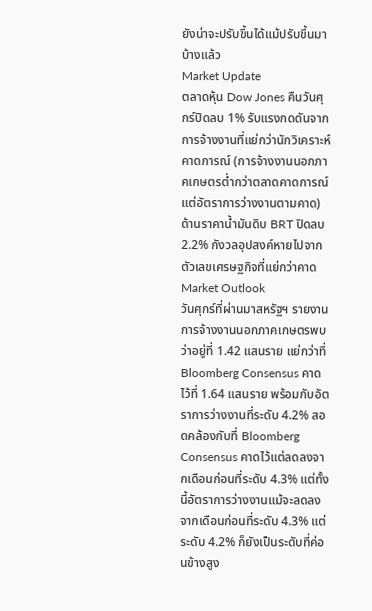ยังน่าจะปรับขึ้นได้แม้ปรับขึ้นมาบ้างแล้ว
Market Update
ตลาดหุ้น Dow Jones คืนวันศุกร์ปิดลบ 1% รับแรงกดดันจากการจ้างงานที่แย่กว่านักวิเคราะห์คาดการณ์ (การจ้างงานนอกภาคเกษตรต่ำกว่าตลาดคาดการณ์แต่อัตราการว่างงานตามคาด) ด้านราคาน้ำมันดิบ BRT ปิดลบ 2.2% กังวลอุปสงค์หายไปจากตัวเลขเศรษฐกิจที่แย่กว่าคาด
Market Outlook
วันศุกร์ที่ผ่านมาสหรัฐฯ รายงานการจ้างงานนอกภาคเกษตรพบว่าอยู่ที่ 1.42 แสนราย แย่กว่าที่ Bloomberg Consensus คาดไว้ที่ 1.64 แสนราย พร้อมกับอัตราการว่างงานที่ระดับ 4.2% สอดคล้องกับที่ Bloomberg Consensus คาดไว้แต่ลดลงจากเดือนก่อนที่ระดับ 4.3% แต่ทั้งนี้อัตราการว่างงานแม้จะลดลงจากเดือนก่อนที่ระดับ 4.3% แต่ระดับ 4.2% ก็ยังเป็นระดับที่ค่อนข้างสูง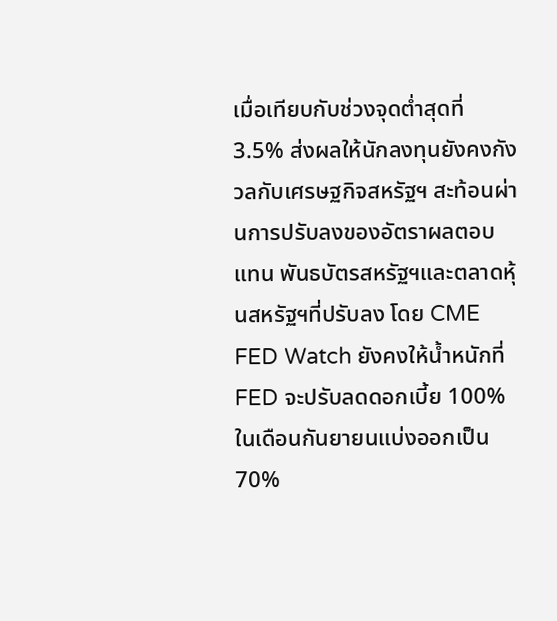เมื่อเทียบกับช่วงจุดต่ำสุดที่ 3.5% ส่งผลให้นักลงทุนยังคงกังวลกับเศรษฐกิจสหรัฐฯ สะท้อนผ่านการปรับลงของอัตราผลตอบแทน พันธบัตรสหรัฐฯและตลาดหุ้นสหรัฐฯที่ปรับลง โดย CME FED Watch ยังคงให้น้ำหนักที่ FED จะปรับลดดอกเบี้ย 100% ในเดือนกันยายนแบ่งออกเป็น 70%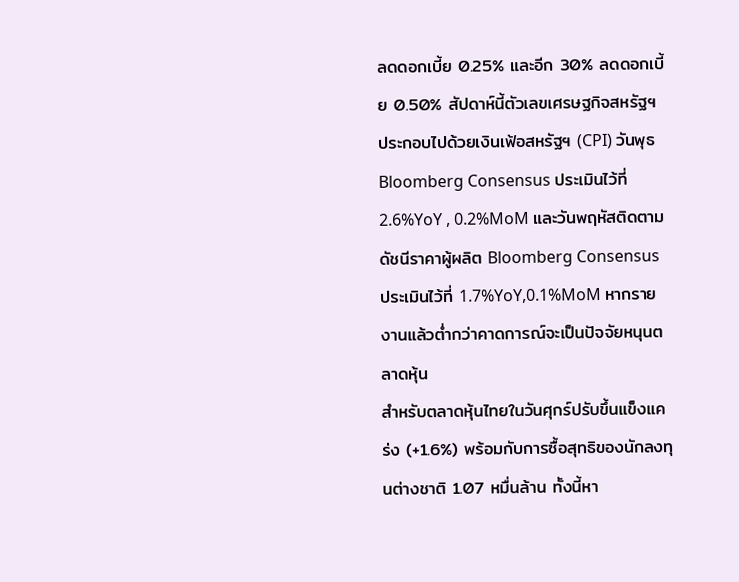ลดดอกเบี้ย 0.25% และอีก 30% ลดดอกเบี้ย 0.50% สัปดาห์นี้ตัวเลขเศรษฐกิจสหรัฐฯ ประกอบไปด้วยเงินเฟ้อสหรัฐฯ (CPI) วันพุธ Bloomberg Consensus ประเมินไว้ที่ 2.6%YoY , 0.2%MoM และวันพฤหัสติดตามดัชนีราคาผู้ผลิต Bloomberg Consensus ประเมินไว้ที่ 1.7%YoY,0.1%MoM หากรายงานแล้วต่ำกว่าคาดการณ์จะเป็นปัจจัยหนุนตลาดหุ้น
สำหรับตลาดหุ้นไทยในวันศุกร์ปรับขึ้นแข็งแคร่ง (+1.6%) พร้อมกับการซื้อสุทธิของนักลงทุนต่างชาติ 1.07 หมื่นล้าน ทั้งนี้หา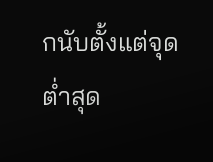กนับตั้งแต่จุดต่ำสุด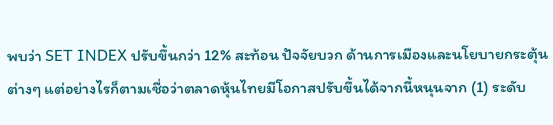พบว่า SET INDEX ปรับขึ้นกว่า 12% สะท้อน ปัจจัยบวก ด้านการเมืองและนโยบายกระตุ้นต่างๆ แต่อย่างไรก็ตามเชื่อว่าตลาดหุ้นไทยมีโอกาสปรับขึ้นได้จากนี้หนุนจาก (1) ระดับ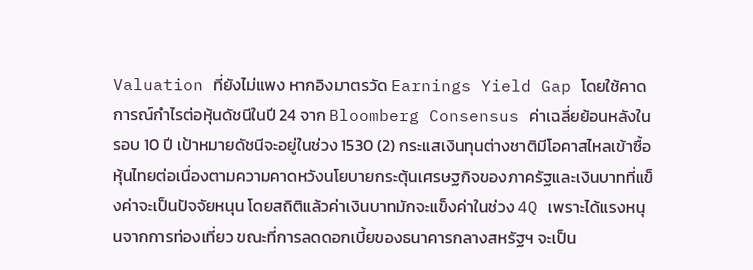Valuation ที่ยังไม่แพง หากอิงมาตรวัด Earnings Yield Gap โดยใช้คาดการณ์กำไรต่อหุ้นดัชนีในปี 24 จาก Bloomberg Consensus ค่าเฉลี่ยย้อนหลังในรอบ 10 ปี เป้าหมายดัชนีจะอยู่ในช่วง 1530 (2) กระแสเงินทุนต่างชาติมีโอคาสไหลเข้าซื้อหุ้นไทยต่อเนื่องตามความคาดหวังนโยบายกระตุ้นเศรษฐกิจของภาครัฐและเงินบาทที่แข็งค่าจะเป็นปัจจัยหนุน โดยสถิติแล้วค่าเงินบาทมักจะแข็งค่าในช่วง 4Q เพราะได้แรงหนุนจากการท่องเที่ยว ขณะที่การลดดอกเบี้ยของธนาคารกลางสหรัฐฯ จะเป็น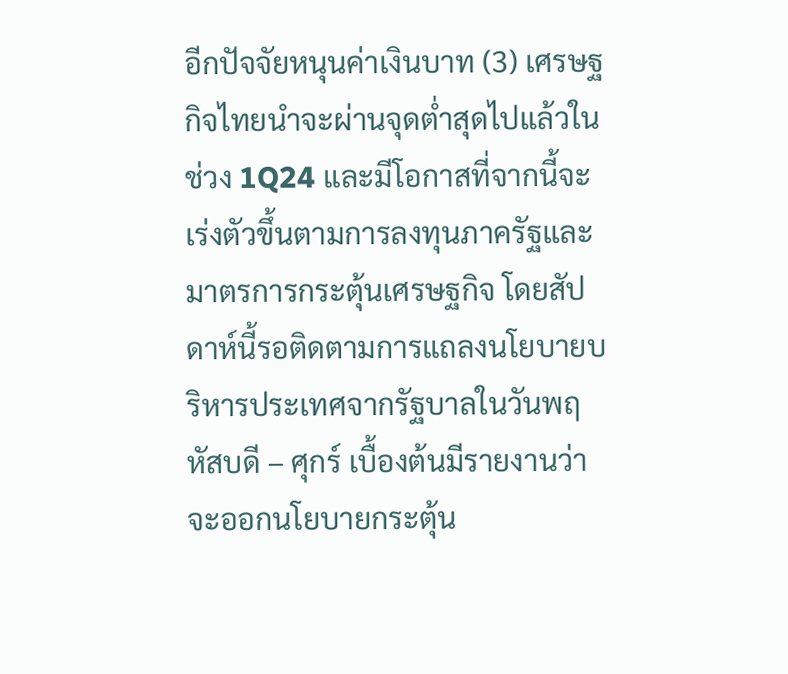อีกปัจจัยหนุนค่าเงินบาท (3) เศรษฐกิจไทยนำจะผ่านจุดต่ำสุดไปแล้วในช่วง 1Q24 และมีโอกาสที่จากนี้จะเร่งตัวขึ้นตามการลงทุนภาครัฐและมาตรการกระตุ้นเศรษฐกิจ โดยสัปดาห์นี้รอติดตามการแถลงนโยบายบริหารประเทศจากรัฐบาลในวันพฤหัสบดี – ศุกร์ เบื้องต้นมีรายงานว่าจะออกนโยบายกระตุ้น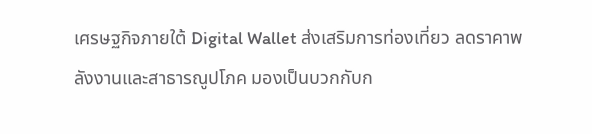เศรษฐกิจภายใต้ Digital Wallet ส่งเสริมการท่องเที่ยว ลดราคาพลังงานและสาธารณูปโภค มองเป็นบวกกับก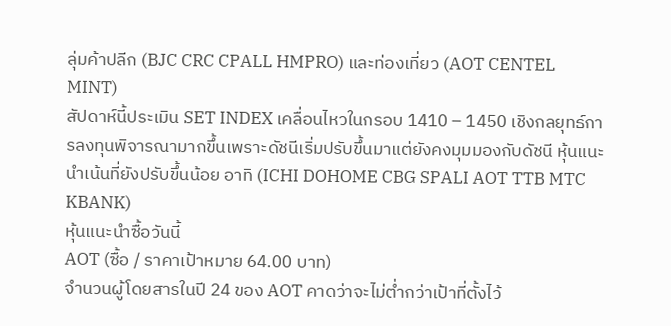ลุ่มค้าปลีก (BJC CRC CPALL HMPRO) และท่องเที่ยว (AOT CENTEL MINT)
สัปดาห์นี้ประเมิน SET INDEX เคลื่อนไหวในกรอบ 1410 – 1450 เชิงกลยุทธ์การลงทุนพิจารณามากขึ้นเพราะดัชนีเริ่มปรับขึ้นมาแต่ยังคงมุมมองกับดัชนี หุ้นแนะนำเน้นที่ยังปรับขึ้นน้อย อาทิ (ICHI DOHOME CBG SPALI AOT TTB MTC KBANK)
หุ้นแนะนำซื้อวันนี้
AOT (ซื้อ / ราคาเป้าหมาย 64.00 บาท)
จำนวนผู้โดยสารในปี 24 ของ AOT คาดว่าจะไม่ต่ำกว่าเป้าที่ตั้งไว้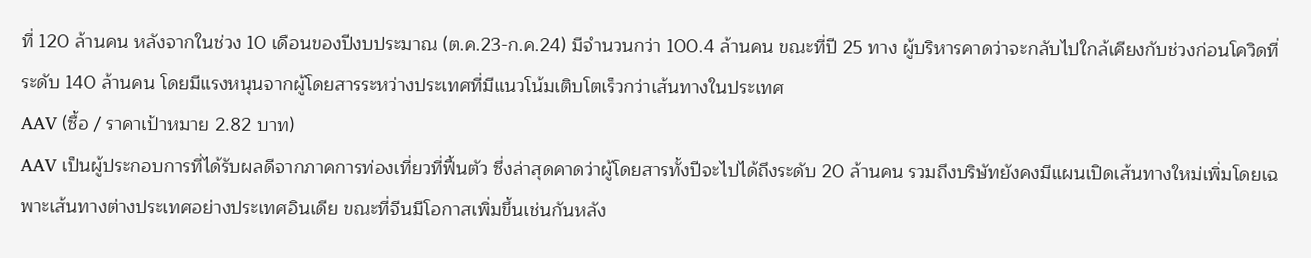ที่ 120 ล้านคน หลังจากในช่วง 10 เดือนของปีงบประมาณ (ต.ค.23-ก.ค.24) มีจำนวนกว่า 100.4 ล้านคน ขณะที่ปี 25 ทาง ผู้บริหารคาดว่าจะกลับไปใกล้เคียงกับช่วงก่อนโควิดที่ระดับ 140 ล้านคน โดยมีแรงหนุนจากผู้โดยสารระหว่างประเทศที่มีแนวโน้มเติบโตเร็วกว่าเส้นทางในประเทศ
AAV (ซื้อ / ราคาเป้าหมาย 2.82 บาท)
AAV เป็นผู้ประกอบการที่ได้รับผลดีจากภาคการท่องเที่ยวที่ฟื้นตัว ซึ่งล่าสุดคาดว่าผู้โดยสารทั้งปีจะไปได้ถึงระดับ 20 ล้านคน รวมถึงบริษัทยังคงมีแผนเปิดเส้นทางใหม่เพิ่มโดยเฉพาะเส้นทางต่างประเทศอย่างประเทศอินเดีย ขณะที่จีนมีโอกาสเพิ่มขึ้นเช่นกันหลัง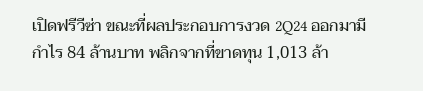เปิดฟรีวีซ่า ขณะที่ผลประกอบการงวด 2Q24 ออกมามีกำไร 84 ล้านบาท พลิกจากที่ขาดทุน 1,013 ล้า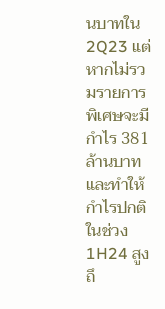นบาทใน 2Q23 แต่หากไม่รวมรายการพิเศษจะมีกำไร 381 ล้านบาท และทำให้กำไรปกติในช่วง 1H24 สูงถึ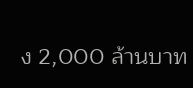ง 2,000 ล้านบาท